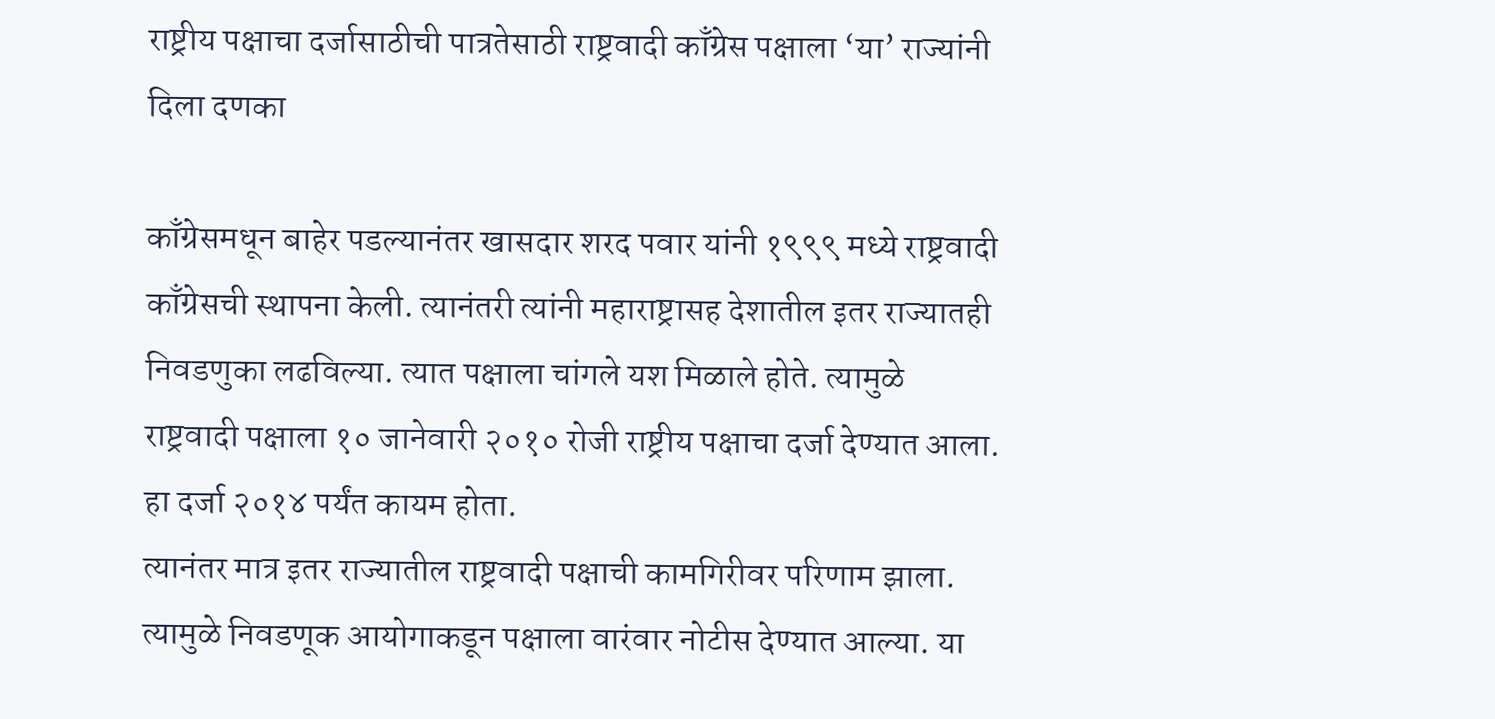राष्ट्रीय पक्षाचा दर्जासाठीची पात्रतेसाठी राष्ट्रवादी काँग्रेस पक्षाला ‘या’ राज्यांनी दिला दणका

काँग्रेसमधून बाहेर पडल्यानंतर खासदार शरद पवार यांनी १९९९ मध्ये राष्ट्रवादी काँग्रेसची स्थापना केली. त्यानंतरी त्यांनी महाराष्ट्रासह देशातील इतर राज्यातही निवडणुका लढविल्या. त्यात पक्षाला चांगले यश मिळाले होते. त्यामुळे राष्ट्रवादी पक्षाला १० जानेवारी २०१० रोजी राष्ट्रीय पक्षाचा दर्जा देण्यात आला. हा दर्जा २०१४ पर्यंत कायम होता.
त्यानंतर मात्र इतर राज्यातील राष्ट्रवादी पक्षाची कामगिरीवर परिणाम झाला. त्यामुळे निवडणूक आयोगाकडून पक्षाला वारंवार नोटीस देण्यात आल्या. या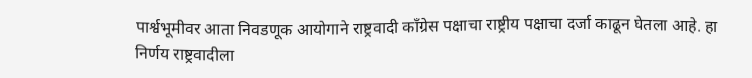पार्श्वभूमीवर आता निवडणूक आयोगाने राष्ट्रवादी काँग्रेस पक्षाचा राष्ट्रीय पक्षाचा दर्जा काढून घेतला आहे. हा निर्णय राष्ट्रवादीला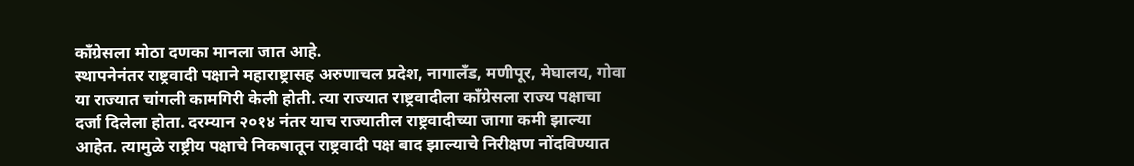काँग्रेसला मोठा दणका मानला जात आहे.
स्थापनेनंतर राष्ट्रवादी पक्षाने महाराष्ट्रासह अरुणाचल प्रदेश, नागालँड, मणीपूर, मेघालय, गोवा या राज्यात चांगली कामगिरी केली होती. त्या राज्यात राष्ट्रवादीला काँग्रेसला राज्य पक्षाचा दर्जा दिलेला होता. दरम्यान २०१४ नंतर याच राज्यातील राष्ट्रवादीच्या जागा कमी झाल्या आहेत. त्यामुळे राष्ट्रीय पक्षाचे निकषातून राष्ट्रवादी पक्ष बाद झाल्याचे निरीक्षण नोंदविण्यात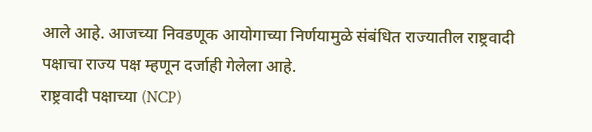आले आहे. आजच्या निवडणूक आयोगाच्या निर्णयामुळे संबंधित राज्यातील राष्ट्रवादी पक्षाचा राज्य पक्ष म्हणून दर्जाही गेलेला आहे.
राष्ट्रवादी पक्षाच्या (NCP)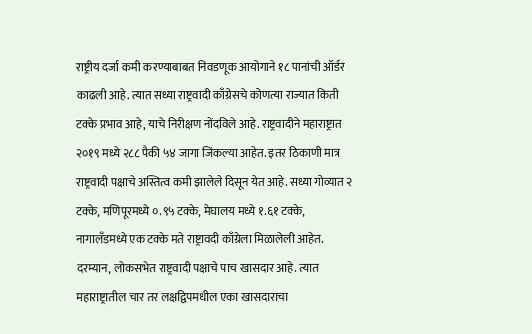राष्ट्रीय दर्जा कमी करण्याबाबत निवडणूक आयोगाने १८ पानांची ऑर्डर काढली आहे. त्यात सध्या राष्ट्रवादी काँग्रेसचे कोणत्या राज्यात किती टक्के प्रभाव आहे, याचे निरीक्षण नोंदविले आहे. राष्ट्रवादीने महाराष्ट्रात २०१९ मध्ये २८८ पैकी ५४ जागा जिंकल्या आहेत. इतर ठिकाणी मात्र राष्ट्रवादी पक्षाचे अस्तित्व कमी झालेले दिसून येत आहे. सध्या गोव्यात २ टक्के, मणिपूरमध्ये ०.९५ टक्के, मेघालय मध्ये १.६१ टक्के, नागालँडमध्ये एक टक्के मते राष्ट्रावदी काँग्रेला मिळालेली आहेत.
दरम्यान, लोकसभेत राष्ट्रवादी पक्षाचे पाच खासदार आहे. त्यात महाराष्ट्रातील चार तर लक्षद्विपमधील एका खासदाराचा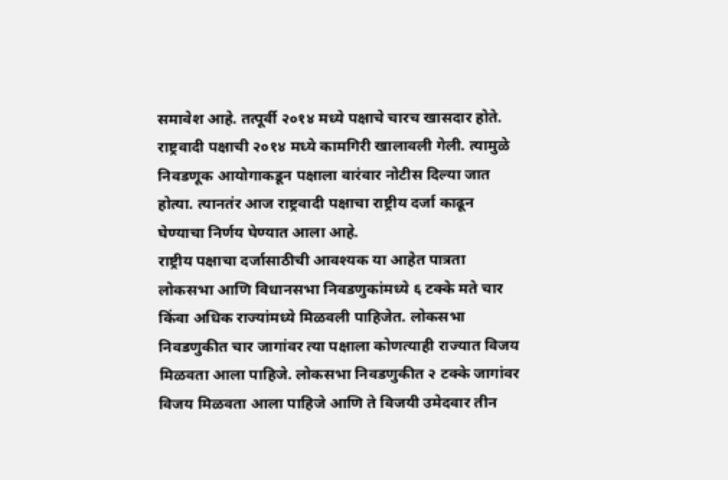समावेश आहे. तत्पूर्वी २०१४ मध्ये पक्षाचे चारच खासदार होते. राष्ट्रवादी पक्षाची २०१४ मध्ये कामगिरी खालावली गेली. त्यामुळे निवडणूक आयोगाकडून पक्षाला वारंवार नोटीस दिल्या जात होत्या. त्यानतंर आज राष्ट्रवादी पक्षाचा राष्ट्रीय दर्जा काढून घेण्याचा निर्णय घेण्यात आला आहे.
राष्ट्रीय पक्षाचा दर्जासाठीची आवश्यक या आहेत पात्रता
लोकसभा आणि विधानसभा निवडणुकांमध्ये ६ टक्के मते चार किंवा अधिक राज्यांमध्ये मिळवली पाहिजेत. लोकसभा निवडणुकीत चार जागांवर त्या पक्षाला कोणत्याही राज्यात विजय मिळवता आला पाहिजे. लोकसभा निवडणुकीत २ टक्के जागांवर विजय मिळवता आला पाहिजे आणि ते विजयी उमेदवार तीन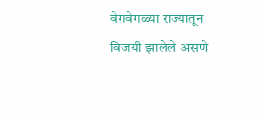वेगवेगळ्या राज्यातून विजयी झालेले असणे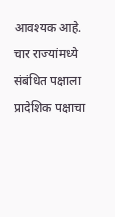आवश्यक आहे. चार राज्यांमध्ये संबंधित पक्षाला प्रादेशिक पक्षाचा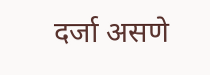दर्जा असणे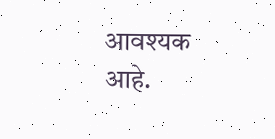आवश्यक आहे.